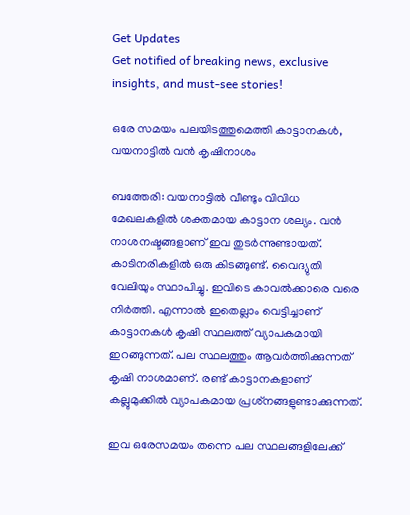Get Updates
Get notified of breaking news, exclusive insights, and must-see stories!

ഒരേ സമയം പലയിടത്തുമെത്തി കാട്ടാനകള്‍, വയനാട്ടില്‍ വന്‍ കൃഷിനാശം

ബത്തേരി: വയനാട്ടില്‍ വീണ്ടും വിവിധ മേഖലകളില്‍ ശക്തമായ കാട്ടാന ശല്യം. വന്‍ നാശനഷ്ടങ്ങളാണ് ഇവ തുടര്‍ന്നുണ്ടായത്. കാടിനരികളില്‍ ഒരു കിടങ്ങുണ്ട്. വൈദ്യുതി വേലിയും സ്ഥാപിച്ചു. ഇവിടെ കാവല്‍ക്കാരെ വരെ നിര്‍ത്തി. എന്നാല്‍ ഇതെല്ലാം വെട്ടിച്ചാണ് കാട്ടാനകള്‍ കൃഷി സ്ഥലത്ത് വ്യാപകമായി ഇറങ്ങുന്നത്. പല സ്ഥലത്തും ആവര്‍ത്തിക്കുന്നത് കൃഷി നാശമാണ്. രണ്ട് കാട്ടാനകളാണ് കല്ലുമുക്കില്‍ വ്യാപകമായ പ്രശ്‌നങ്ങളുണ്ടാക്കുന്നത്.

ഇവ ഒരേസമയം തന്നെ പല സ്ഥലങ്ങളിലേക്ക്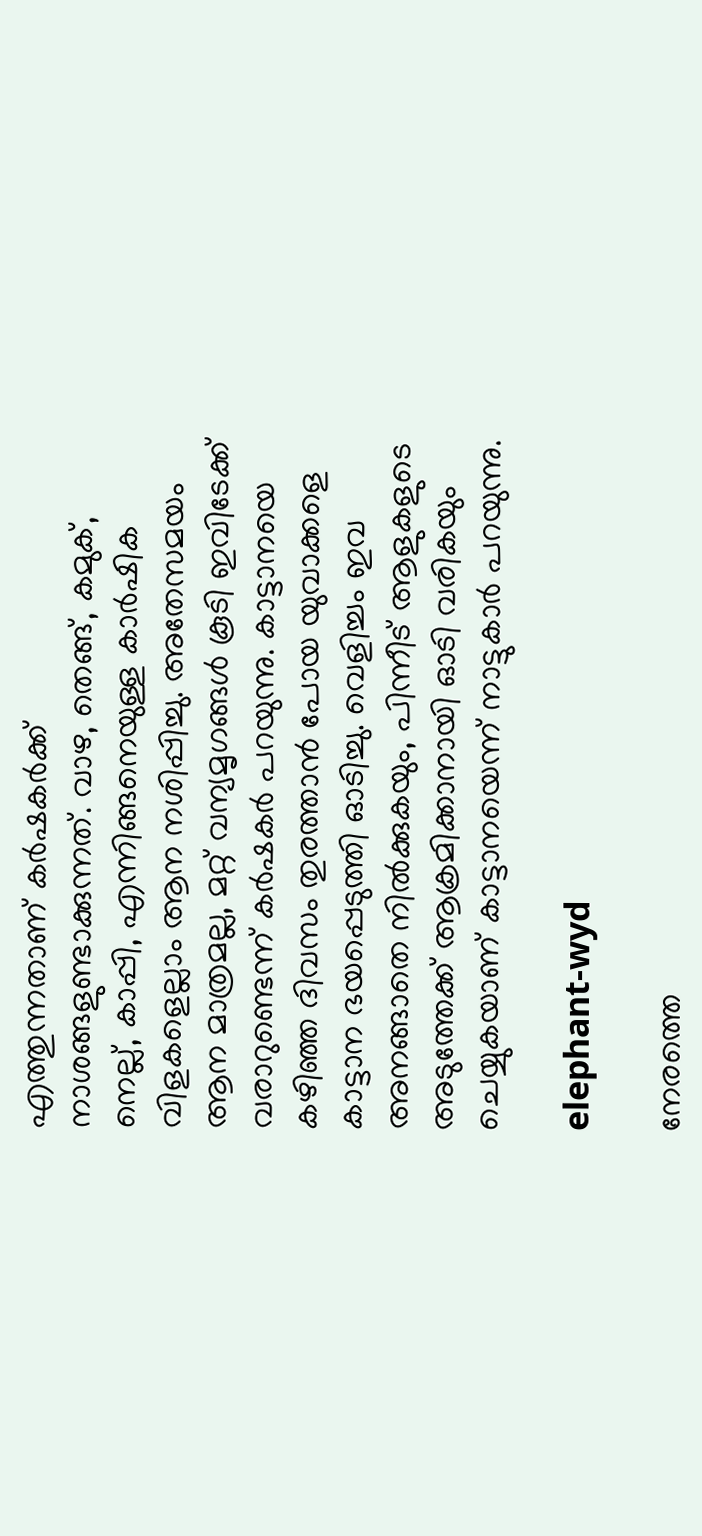എത്തുന്നതാണ് കര്‍ഷകര്‍ക്ക് നാശങ്ങളുണ്ടാക്കുന്നത്. വാഴ, തെങ്ങ്, കമുക്, നെല്ല്, കാപ്പി, എന്നിങ്ങനെയുള്ള കാര്‍ഷിക വിളകളെല്ലാം ആന നശിപ്പിച്ചു. അതേസമയം ആന മാത്രമല്ല, മറ്റ് വന്യമൃഗങ്ങള്‍ കൂടി ഇവിടേക്ക് വരാറുണ്ടെന്ന് കര്‍ഷകര്‍ പറയുന്നു. കാട്ടാനയെ കഴിഞ്ഞ ദിവസം തുരത്താന്‍ പോയ യുവാക്കളെ കാട്ടാന ഭയപ്പെടുത്തി ഓടിച്ചു. വെളിച്ചം ഇവ അനങ്ങാതെ നില്‍ക്കുകയും, പിന്നീട് ആളുകളുടെ അടുത്തേക്ക് ആക്രമിക്കാനായി ഓടി വരികയും ചെയ്യുകയാണ് കാട്ടാനയെന്ന് നാട്ടുകാര്‍ പറയുന്നു.

elephant-wyd

നേരത്തെ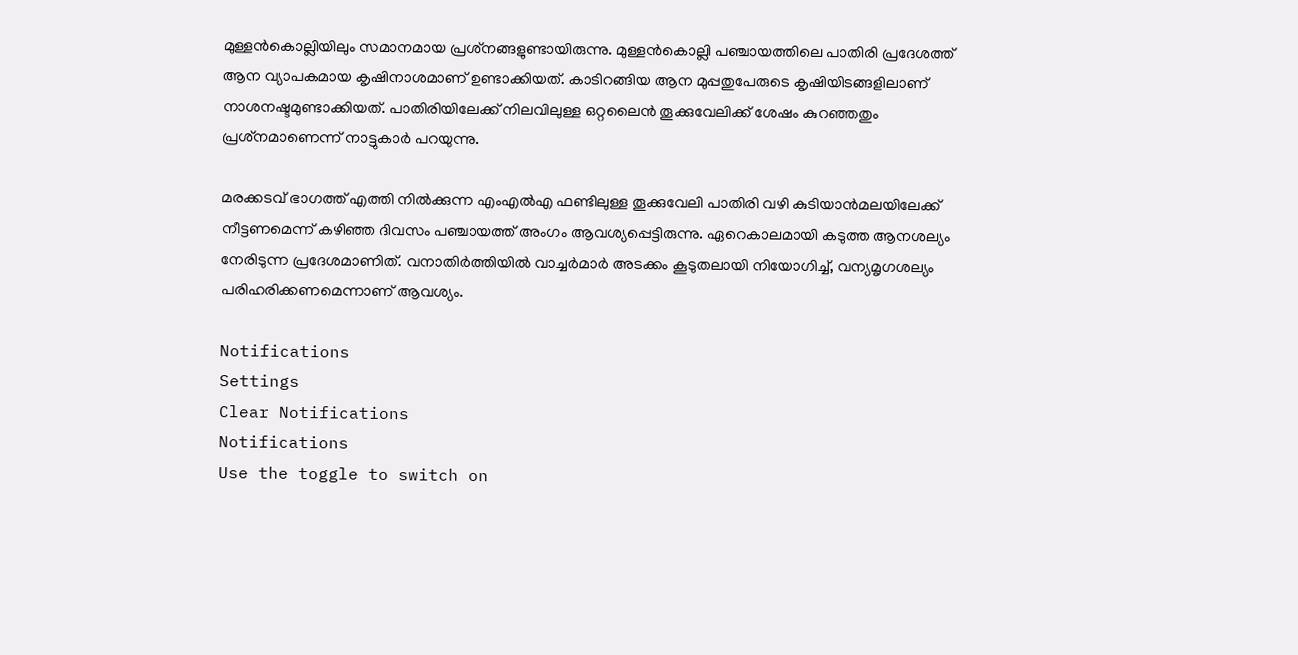മുള്ളന്‍കൊല്ലിയിലും സമാനമായ പ്രശ്‌നങ്ങളുണ്ടായിരുന്നു. മുള്ളന്‍കൊല്ലി പഞ്ചായത്തിലെ പാതിരി പ്രദേശത്ത് ആന വ്യാപകമായ കൃഷിനാശമാണ് ഉണ്ടാക്കിയത്. കാടിറങ്ങിയ ആന മുപ്പതുപേരുടെ കൃഷിയിടങ്ങളിലാണ് നാശനഷ്ടമുണ്ടാക്കിയത്. പാതിരിയിലേക്ക് നിലവിലുള്ള ഒറ്റലൈന്‍ തൂക്കുവേലിക്ക് ശേഷം കുറഞ്ഞതും പ്രശ്‌നമാണെന്ന് നാട്ടുകാര്‍ പറയുന്നു.

മരക്കടവ് ഭാഗത്ത് എത്തി നില്‍ക്കുന്ന എംഎല്‍എ ഫണ്ടിലുള്ള തൂക്കുവേലി പാതിരി വഴി കുടിയാന്‍മലയിലേക്ക് നീട്ടണമെന്ന് കഴിഞ്ഞ ദിവസം പഞ്ചായത്ത് അംഗം ആവശ്യപ്പെട്ടിരുന്നു. ഏറെകാലമായി കടുത്ത ആനശല്യം നേരിടുന്ന പ്രദേശമാണിത്. വനാതിര്‍ത്തിയില്‍ വാച്ചര്‍മാര്‍ അടക്കം കൂടുതലായി നിയോഗിച്ച്, വന്യമൃഗശല്യം പരിഹരിക്കണമെന്നാണ് ആവശ്യം.

Notifications
Settings
Clear Notifications
Notifications
Use the toggle to switch on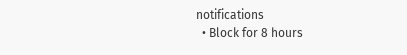notifications
  • Block for 8 hours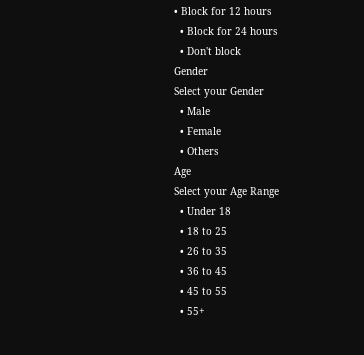• Block for 12 hours
  • Block for 24 hours
  • Don't block
Gender
Select your Gender
  • Male
  • Female
  • Others
Age
Select your Age Range
  • Under 18
  • 18 to 25
  • 26 to 35
  • 36 to 45
  • 45 to 55
  • 55+